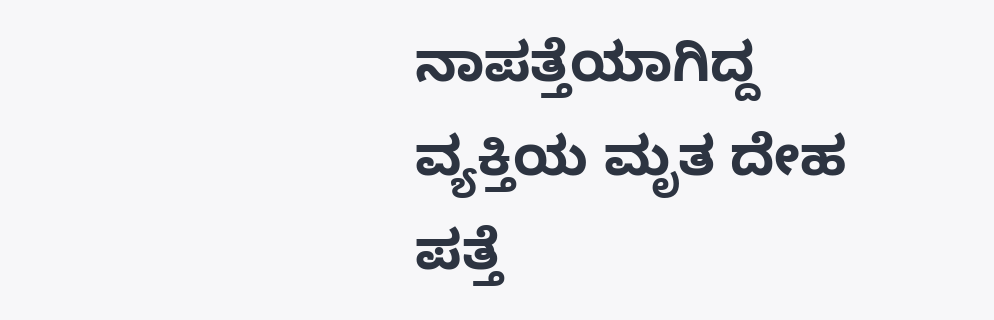ನಾಪತ್ತೆಯಾಗಿದ್ದ ವ್ಯಕ್ತಿಯ ಮೃತ ದೇಹ ಪತ್ತೆ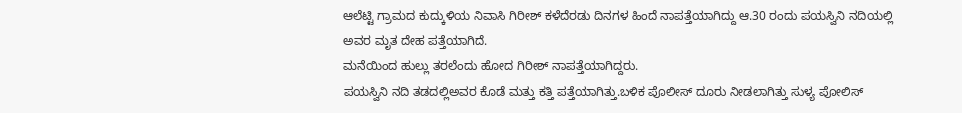ಆಲೆಟ್ಟಿ ಗ್ರಾಮದ ಕುದ್ಕುಳಿಯ ನಿವಾಸಿ ಗಿರೀಶ್ ಕಳೆದೆರಡು ದಿನಗಳ ಹಿಂದೆ ನಾಪತ್ತೆಯಾಗಿದ್ದು ಆ.30 ರಂದು ಪಯಸ್ವಿನಿ ನದಿಯಲ್ಲಿ ಅವರ ಮೃತ ದೇಹ ಪತ್ತೆಯಾಗಿದೆ.
ಮನೆಯಿಂದ ಹುಲ್ಲು ತರಲೆಂದು ಹೋದ ಗಿರೀಶ್ ನಾಪತ್ತೆಯಾಗಿದ್ದರು.
ಪಯಸ್ವಿನಿ ನದಿ ತಡದಲ್ಲಿಅವರ ಕೊಡೆ ಮತ್ತು ಕತ್ತಿ ಪತ್ತೆಯಾಗಿತ್ತು.ಬಳಿಕ ಪೊಲೀಸ್ ದೂರು ನೀಡಲಾಗಿತ್ತು ಸುಳ್ಯ ಪೋಲಿಸ್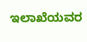ಇಲಾಖೆಯವರ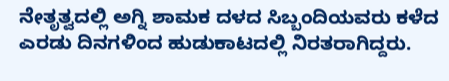ನೇತೃತ್ವದಲ್ಲಿ ಅಗ್ನಿ ಶಾಮಕ ದಳದ ಸಿಬ್ಬಂದಿಯವರು ಕಳೆದ ಎರಡು ದಿನಗಳಿಂದ ಹುಡುಕಾಟದಲ್ಲಿ ನಿರತರಾಗಿದ್ದರು.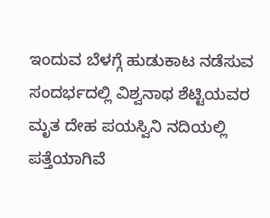ಇಂದುವ ಬೆಳಗ್ಗೆ ಹುಡುಕಾಟ ನಡೆಸುವ ಸಂದರ್ಭದಲ್ಲಿ ವಿಶ್ವನಾಥ ಶೆಟ್ಟಿಯವರ ಮೃತ ದೇಹ ಪಯಸ್ವಿನಿ ನದಿಯಲ್ಲಿ ಪತ್ತೆಯಾಗಿವೆ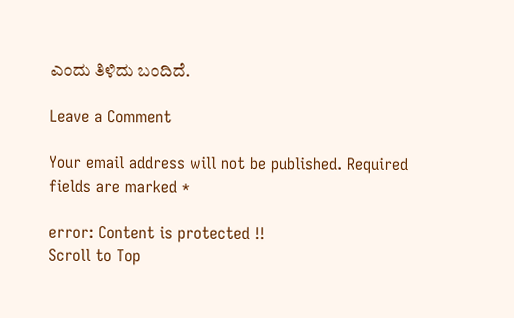ಎಂದು ತಿಳಿದು ಬಂದಿದೆ.

Leave a Comment

Your email address will not be published. Required fields are marked *

error: Content is protected !!
Scroll to Top